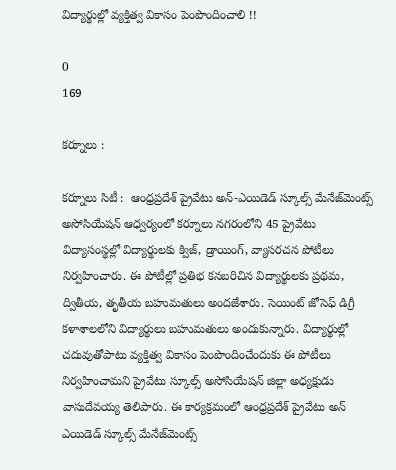విద్యార్థుల్లో వ్యక్తిత్వ వికాసం పెంపొందించాలి !!

0
169

కర్నూలు :

కర్నూలు సిటీ :  ఆంధ్రప్రదేశ్ ప్రైవేటు అన్-ఎయిడెడ్ స్కూల్స్ మేనేజ్‌మెంట్స్ అసోసియేషన్ ఆధ్వర్యంలో కర్నూలు నగరంలోని 45 ప్రైవేటు విద్యాసంస్థల్లో విద్యార్థులకు క్విజ్, డ్రాయింగ్, వ్యాసరచన పోటీలు నిర్వహించారు. ఈ పోటీల్లో ప్రతిభ కనబరిచిన విద్యార్థులకు ప్రథమ, ద్వితీయ, తృతీయ బహుమతులు అందజేశారు. సెయింట్ జోసెఫ్ డిగ్రీ కళాశాలలోని విద్యార్థులు బహుమతులు అందుకున్నారు. విద్యార్థుల్లో చదువుతోపాటు వ్యక్తిత్వ వికాసం పెంపొందించేందుకు ఈ పోటీలు నిర్వహించామని ప్రైవేటు స్కూల్స్ అసోసియేషన్ జిల్లా అధ్యక్షుడు వాసుదేవయ్య తెలిపారు. ఈ కార్యక్రమంలో ఆంధ్రప్రదేశ్ ప్రైవేటు అన్ ఎయిడెడ్ స్కూల్స్ మేనేజ్‌మెంట్స్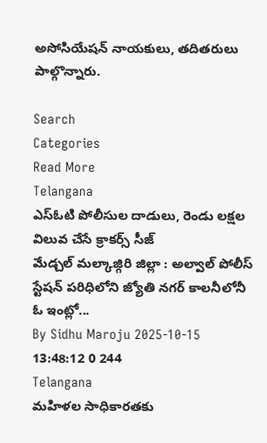అసోసియేషన్ నాయకులు, తదితరులు పాల్గొన్నారు.

Search
Categories
Read More
Telangana
ఎస్ఓటి పోలీసుల దాడులు, రెండు లక్షల విలువ చేసే క్రాకర్స్ సీజ్
మేడ్చల్ మల్కాజ్గిరి జిల్లా : అల్వాల్ పోలీస్ స్టేషన్ పరిధిలోని జ్యోతి నగర్ కాలనీలోనీ ఓ ఇంట్లో...
By Sidhu Maroju 2025-10-15 13:48:12 0 244
Telangana
మహిళల సాధికారతకు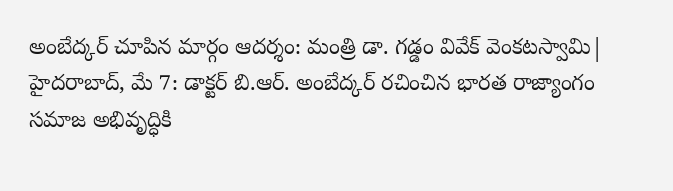అంబేద్కర్ చూపిన మార్గం ఆదర్శం: మంత్రి డా. గడ్డం వివేక్ వెంకటస్వామి|
హైదరాబాద్, మే 7: డాక్టర్ బి.ఆర్. అంబేద్కర్ రచించిన భారత రాజ్యాంగం సమాజ అభివృద్ధికి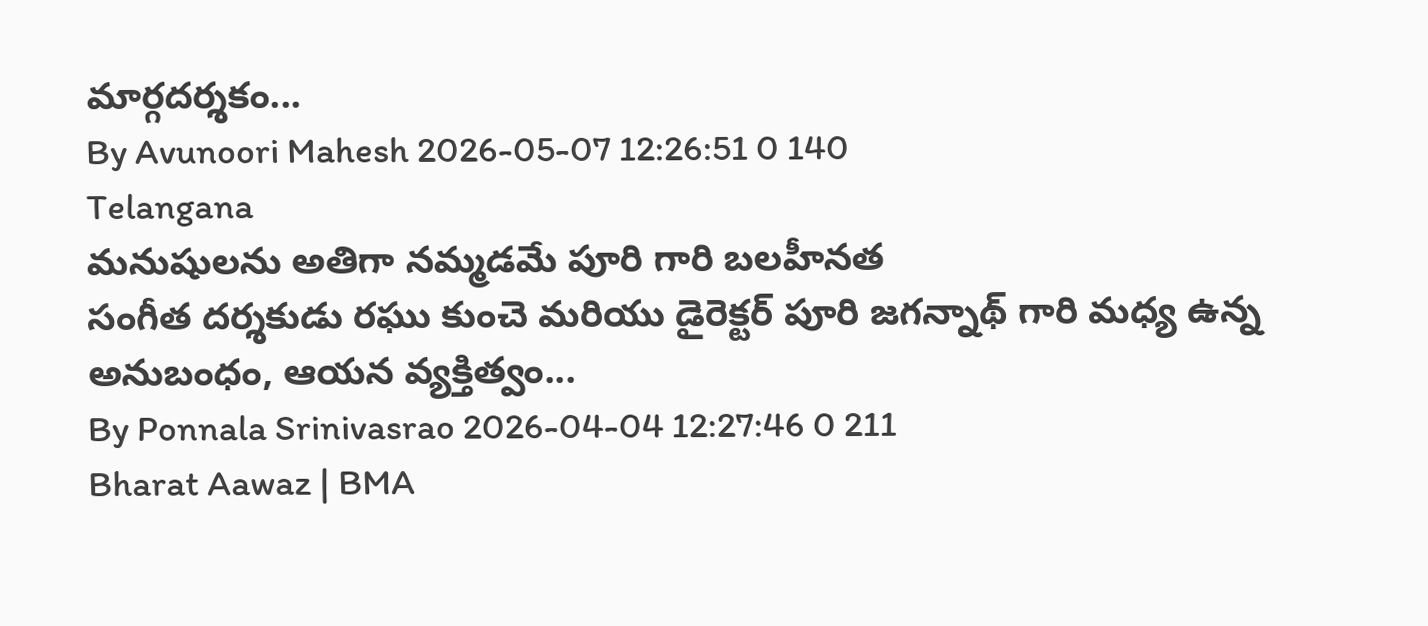మార్గదర్శకం...
By Avunoori Mahesh 2026-05-07 12:26:51 0 140
Telangana
మనుషులను అతిగా నమ్మడమే పూరి గారి బలహీనత
సంగీత దర్శకుడు రఘు కుంచె మరియు డైరెక్టర్ పూరి జగన్నాథ్ గారి మధ్య ఉన్న అనుబంధం, ఆయన వ్యక్తిత్వం...
By Ponnala Srinivasrao 2026-04-04 12:27:46 0 211
Bharat Aawaz | BMA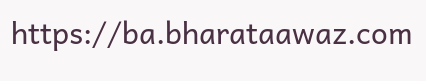https://ba.bharataawaz.com